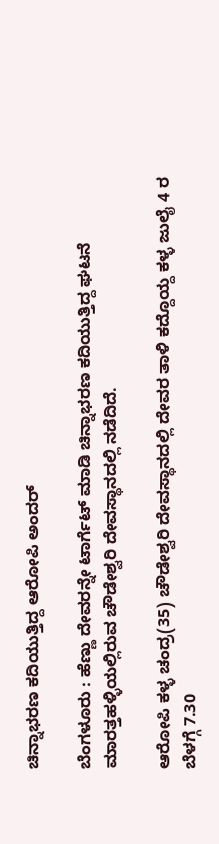ಚಿನ್ನಾಭರಣ ಕದಿಯುತ್ತಿದ್ದ ಆರೋಪಿ ಅಂದರ್

ಬೆಂಗಳೂರು : ಹೆಣ್ಣು ದೇವರನ್ನೇ ಟಾರ್ಗೆಟ್ ಮಾಡಿ ಚಿನ್ನಾಭರಣ ಕದಿಯುತ್ತಿದ್ದ ಘಟನೆ ಮಾರತ್ತಹಳ್ಳಿಯಲ್ಲಿರುವ ಚೌಡೇಶ್ವರಿ ದೇವಸ್ಥಾನದಲ್ಲಿ ನಡೆದಿದೆ.

ಆರೋಪಿ ಕಳ್ಳ ಚಂದ್ರ(35) ಚೌಡೇಶ್ವರಿ ದೇವಸ್ಥಾನದಲ್ಲಿ ದೇವರ ತಾಳಿ ಕದ್ದೊಯ್ದ ಕಳ್ಳ ಜುಲೈ 4 ರ ಬೆಳಗ್ಗೆ 7.30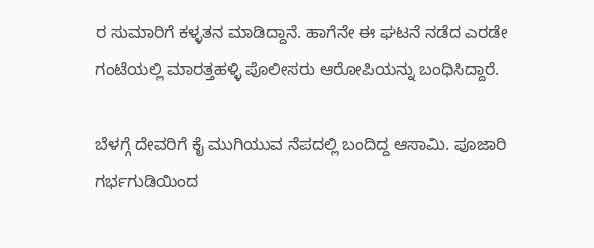ರ ಸುಮಾರಿಗೆ ಕಳ್ಳತನ ಮಾಡಿದ್ದಾನೆ. ಹಾಗೆನೇ ಈ ಘಟನೆ ನಡೆದ ಎರಡೇ ಗಂಟೆಯಲ್ಲಿ ಮಾರತ್ತಹಳ್ಳಿ ಪೊಲೀಸರು ಆರೋಪಿಯನ್ನು ಬಂಧಿಸಿದ್ದಾರೆ.

ಬೆಳಗ್ಗೆ ದೇವರಿಗೆ ಕೈ ಮುಗಿಯುವ ನೆಪದಲ್ಲಿ ಬಂದಿದ್ದ ಆಸಾಮಿ. ಪೂಜಾರಿ ಗರ್ಭಗುಡಿಯಿಂದ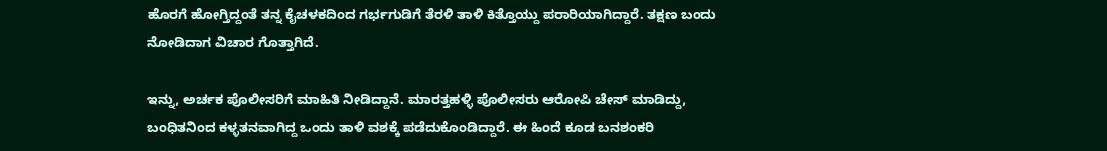ಹೊರಗೆ ಹೋಗ್ತಿದ್ದಂತೆ ತನ್ನ ಕೈಚಳಕದಿಂದ ಗರ್ಭಗುಡಿಗೆ ತೆರಳಿ ತಾಳಿ ಕಿತ್ತೊಯ್ದು ಪರಾರಿಯಾಗಿದ್ದಾರೆ. ತಕ್ಷಣ ಬಂದು ನೋಡಿದಾಗ ವಿಚಾರ ಗೊತ್ತಾಗಿದೆ.

ಇನ್ನು, ಅರ್ಚಕ ಪೊಲೀಸರಿಗೆ ಮಾಹಿತಿ ನೀಡಿದ್ದಾನೆ. ಮಾರತ್ತಹಳ್ಳಿ ಪೊಲೀಸರು ಆರೋಪಿ ಚೇಸ್ ಮಾಡಿದ್ದು, ಬಂಧಿತನಿಂದ ಕಳ್ಳತನವಾಗಿದ್ದ ಒಂದು ತಾಳಿ ವಶಕ್ಕೆ ಪಡೆದುಕೊಂಡಿದ್ದಾರೆ. ಈ ಹಿಂದೆ ಕೂಡ ಬನಶಂಕರಿ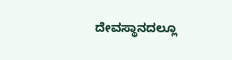ದೇವಸ್ಥಾನದಲ್ಲೂ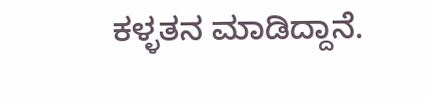ಕಳ್ಳತನ ಮಾಡಿದ್ದಾನೆ.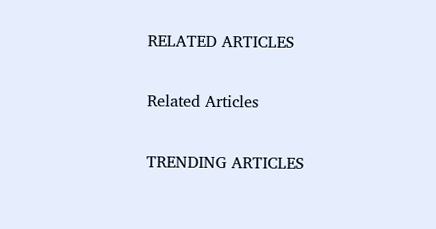RELATED ARTICLES

Related Articles

TRENDING ARTICLES